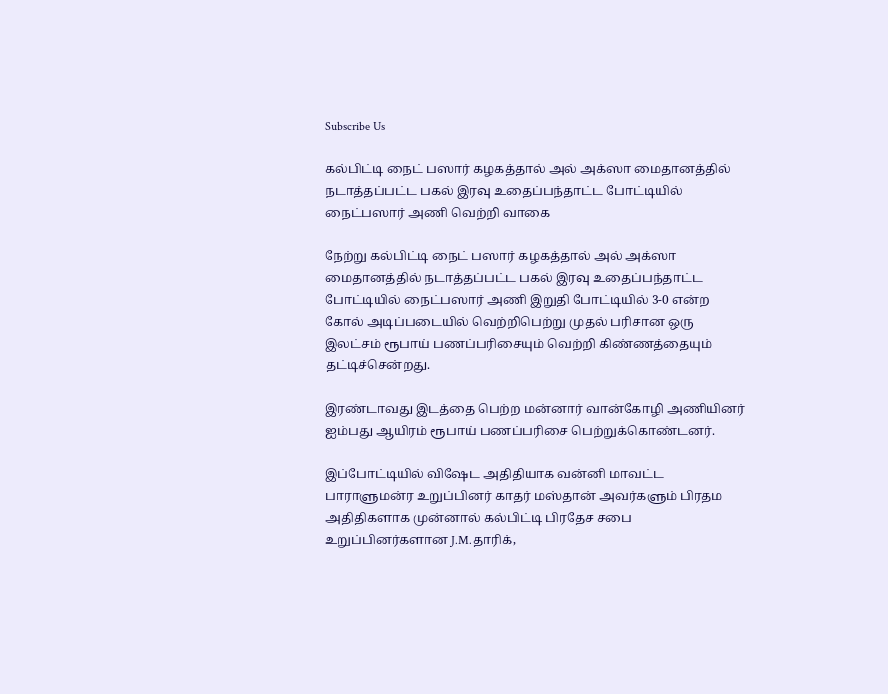Subscribe Us

கல்பிட்டி நைட் பஸார் கழகத்தால் அல் அக்ஸா மைதானத்தில் நடாத்தப்பட்ட பகல் இரவு உதைப்பந்தாட்ட போட்டியில் நைட்பஸார் அணி வெற்றி வாகை

நேற்று கல்பிட்டி நைட் பஸார் கழகத்தால் அல் அக்ஸா மைதானத்தில் நடாத்தப்பட்ட பகல் இரவு உதைப்பந்தாட்ட போட்டியில் நைட்பஸார் அணி இறுதி போட்டியில் 3-0 என்ற கோல் அடிப்படையில் வெற்றிபெற்று முதல் பரிசான ஒரு இலட்சம் ரூபாய் பணப்பரிசையும் வெற்றி கிண்ணத்தையும் தட்டிச்சென்றது.

இரண்டாவது இடத்தை பெற்ற மன்னார் வான்கோழி அணியினர் ஐம்பது ஆயிரம் ரூபாய் பணப்பரிசை பெற்றுக்கொண்டனர்.

இப்போட்டியில் விஷேட அதிதியாக வன்னி மாவட்ட பாராளுமன்ர உறுப்பினர் காதர் மஸ்தான் அவர்களும் பிரதம அதிதிகளாக முன்னால் கல்பிட்டி பிரதேச சபை உறுப்பினர்களான J.M.தாரிக்,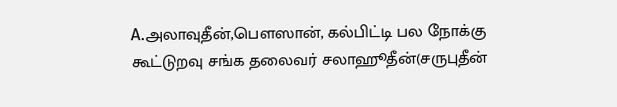A.அலாவுதீன்,பெளஸான், கல்பிட்டி பல நோக்கு கூட்டுறவு சங்க தலைவர் சலாஹூதீன்(சருபுதீன்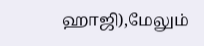ஹாஜி),மேலும்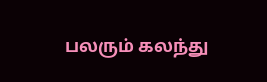பலரும் கலந்து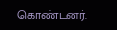கொண்டனர்.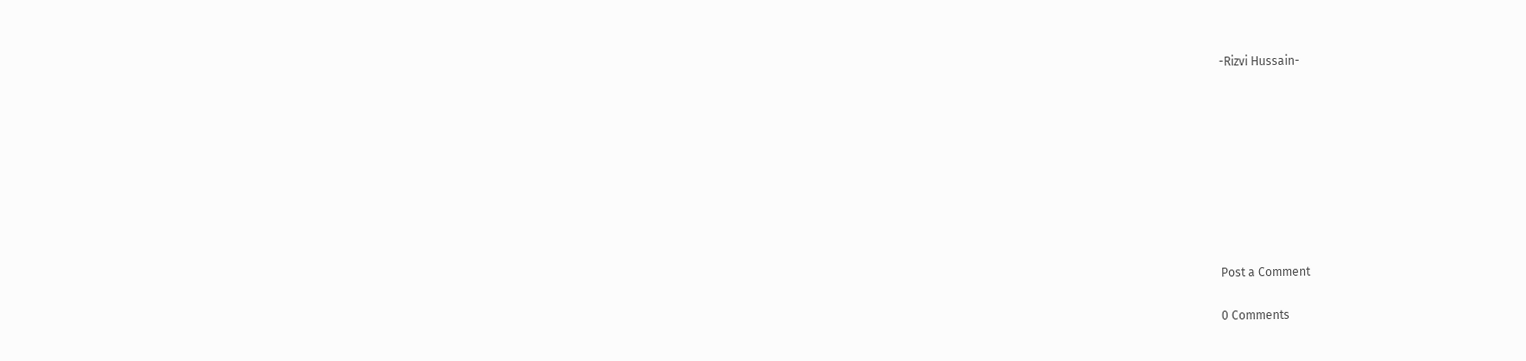-Rizvi Hussain-









Post a Comment

0 Comments